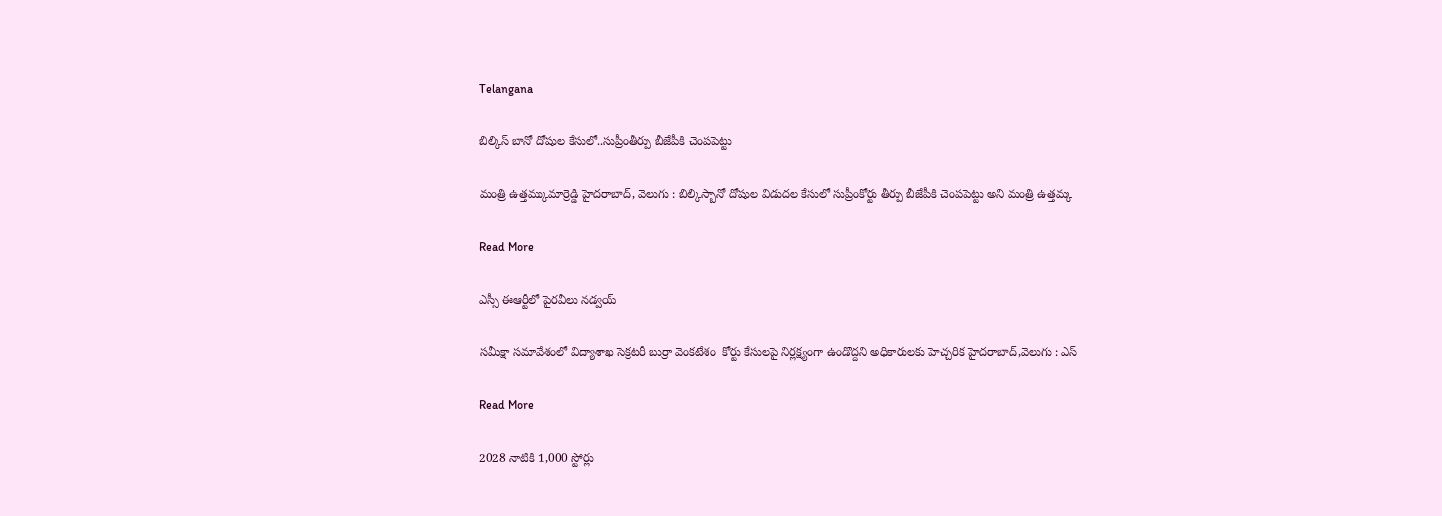Telangana

బిల్కిస్ బానో దోషుల కేసులో..సుప్రీంతీర్పు బీజేపీకి చెంపపెట్టు

మంత్రి ఉత్తమ్కుమార్రెడ్డి హైదరాబాద్, వెలుగు : బిల్కిస్బానో దోషుల విడుదల కేసులో సుప్రీంకోర్టు తీర్పు బీజేపీకి చెంపపెట్టు అని మంత్రి ఉత్తమ్క

Read More

ఎస్సీ ఈఆర్టీలో పైరవీలు నడ్వయ్

సమీక్షా సమావేశంలో విద్యాశాఖ సెక్రటరీ బుర్రా వెంకటేశం  కోర్టు కేసులపై నిర్లక్ష్యంగా ఉండొద్దని అధికారులకు హెచ్చరిక హైదరాబాద్,వెలుగు : ఎస్

Read More

2028 నాటికి 1,000 స్టోర్లు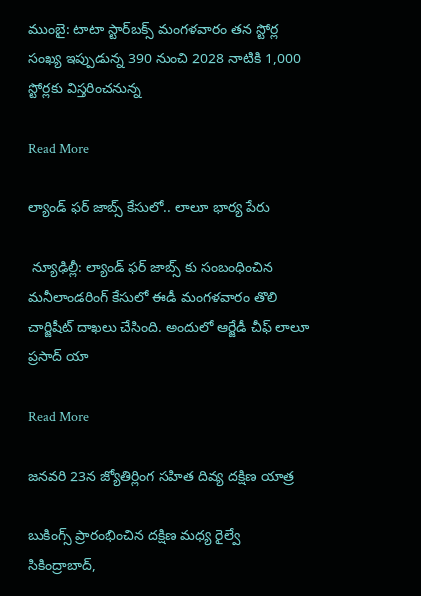ముంబై: టాటా స్టార్‌‌‌‌బక్స్ మంగళవారం తన స్టోర్ల సంఖ్య ఇప్పుడున్న 390 నుంచి 2028 నాటికి 1,000 స్టోర్లకు విస్తరించనున్న

Read More

ల్యాండ్ ఫర్ జాబ్స్ కేసులో.. లాలూ భార్య పేరు

 న్యూఢిల్లీ: ల్యాండ్ ఫర్ జాబ్స్ కు సంబంధించిన మనీలాండరింగ్ కేసులో ఈడీ మంగళవారం తొలి చార్జిషీట్ దాఖలు చేసింది. అందులో ఆర్జేడీ చీఫ్ లాలూ ప్రసాద్ యా

Read More

జనవరి 23న జ్యోతిర్లింగ సహిత దివ్య దక్షిణ యాత్ర

బుకింగ్స్ ప్రారంభించిన దక్షిణ మధ్య రైల్వే సికింద్రాబాద్,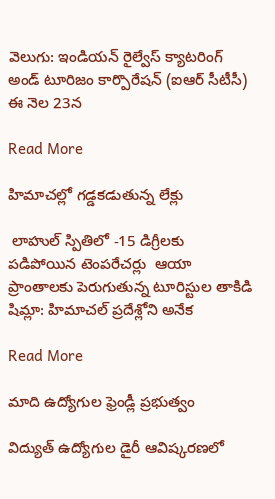వెలుగు: ఇండియన్ రైల్వేస్ క్యాటరింగ్ అండ్ టూరిజం కార్పొరేషన్ (ఐఆర్ సీటీసీ) ఈ నెల 23న

Read More

హిమాచల్లో గడ్డకడుతున్న లేక్లు

 లాహుల్ స్పితిలో -15 డిగ్రీలకు పడిపోయిన టెంపరేచర్లు  ఆయా ప్రాంతాలకు పెరుగుతున్న టూరిస్టుల తాకిడి షిమ్లా: హిమాచల్ ప్రదేశ్లోని అనేక

Read More

మాది ఉద్యోగుల ఫ్రెండ్లీ ప్రభుత్వం

విద్యుత్ ఉద్యోగుల డైరీ ఆవిష్కరణలో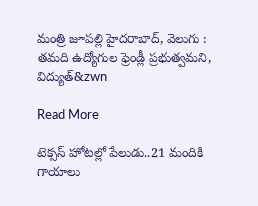మంత్రి జూపల్లి హైదరాబాద్, వెలుగు : తమది ఉద్యోగుల ఫ్రెండ్లీ ప్రభుత్వమని, విద్యుత్‌‌‌‌&zwn

Read More

టెక్సస్ హోటల్లో పేలుడు..21 మందికి గాయాలు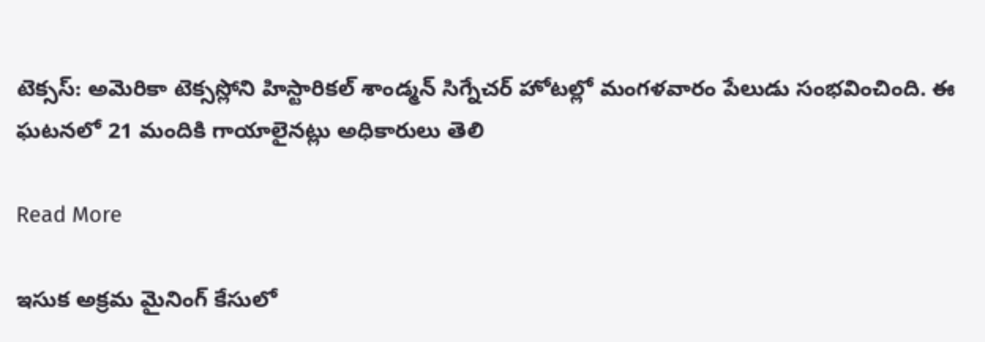టెక్సస్: అమెరికా టెక్సస్లోని హిస్టారికల్ శాండ్మన్ సిగ్నేచర్ హోటల్లో మంగళవారం పేలుడు సంభవించింది. ఈ ఘటనలో 21 మందికి గాయాలైనట్లు అధికారులు తెలి

Read More

ఇసుక అక్రమ మైనింగ్ కేసులో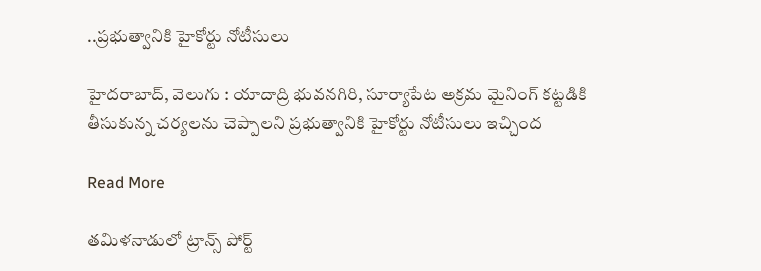..ప్రభుత్వానికి హైకోర్టు నోటీసులు

హైదరాబాద్, వెలుగు : యాదాద్రి భువనగిరి, సూర్యాపేట అక్రమ మైనింగ్‌ కట్టడికి తీసుకున్న చర్యలను చెప్పాలని ప్రభుత్వానికి హైకోర్టు నోటీసులు ఇచ్చింద

Read More

తమిళనాడులో ట్రాన్స్ పోర్ట్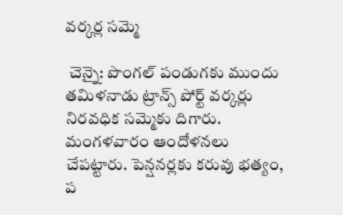వర్కర్ల సమ్మె

 చెన్నై: పొంగల్ పండుగకు ముందు తమిళనాడు ట్రాన్స్ పోర్ట్ వర్కర్లు నిరవధిక సమ్మెకు దిగారు. మంగళవారం ఆందోళనలు చేపట్టారు. పెన్షనర్లకు కరువు భత్యం, ప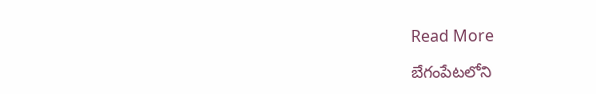Read More

బేగంపేటలోని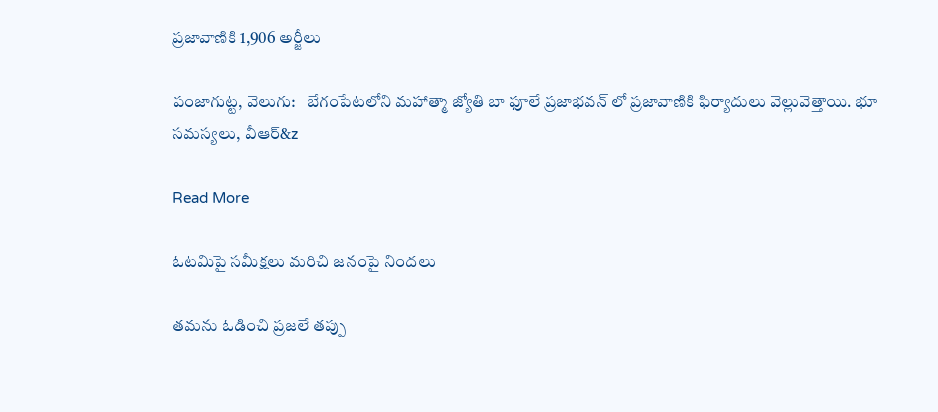ప్రజావాణికి 1,906 అర్జీలు

పంజాగుట్ట, వెలుగు:   బేగంపేటలోని మహాత్మా జ్యోతి బా ఫూలే ప్రజాభవన్ లో ప్రజావాణికి ఫిర్యాదులు వెల్లువెత్తాయి. భూ సమస్యలు, వీఆర్‌‌‌&z

Read More

ఓటమిపై సమీక్షలు మరిచి జనంపై నిందలు

తమను ఓడించి ప్రజలే తప్పు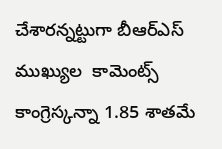చేశారన్నట్టుగా బీఆర్ఎస్ ముఖ్యుల  కామెంట్స్ కాంగ్రెస్కన్నా 1.85 శాతమే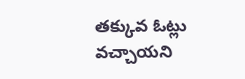తక్కువ ఓట్లు వచ్చాయని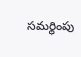సమర్థింపు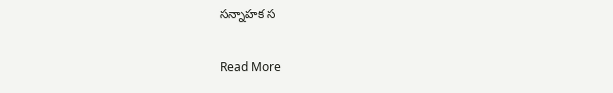సన్నాహక స

Read More